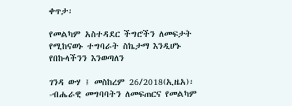ቀጥታ፡

የመልካም አስተዳደር ችግሮችን ለመፍታት የሚከናወኑ ተግባራት ስኬታማ እንዲሆኑ የበኩላችንን እንወጣለን

ገንዳ ውሃ ፤ መስከረም 26/2018(ኢዜአ)፡-ብሔራዊ መግባባትን ለመፍጠርና የመልካም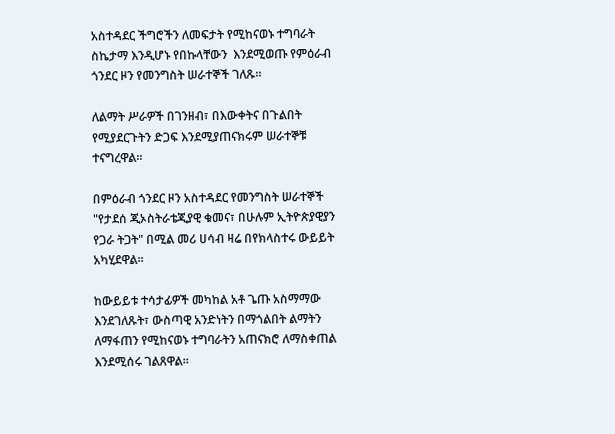አስተዳደር ችግሮችን ለመፍታት የሚከናወኑ ተግባራት ስኬታማ እንዲሆኑ የበኩላቸውን  እንደሚወጡ የምዕራብ ጎንደር ዞን የመንግስት ሠራተኞች ገለጹ።

ለልማት ሥራዎች በገንዘብ፣ በእውቀትና በጉልበት የሚያደርጉትን ድጋፍ እንደሚያጠናክሩም ሠራተኞቹ ተናግረዋል።

በምዕራብ ጎንደር ዞን አስተዳደር የመንግስት ሠራተኞች "የታደሰ ጂኦስትራቴጂያዊ ቁመና፣ በሁሉም ኢትዮጵያዊያን የጋራ ትጋት" በሚል መሪ ሀሳብ ዛሬ በየክላስተሩ ውይይት አካሂደዋል።

ከውይይቱ ተሳታፊዎች መካከል አቶ ጌጡ አስማማው እንደገለጹት፣ ውስጣዊ አንድነትን በማጎልበት ልማትን ለማፋጠን የሚከናወኑ ተግባራትን አጠናክሮ ለማስቀጠል እንደሚሰሩ ገልጸዋል።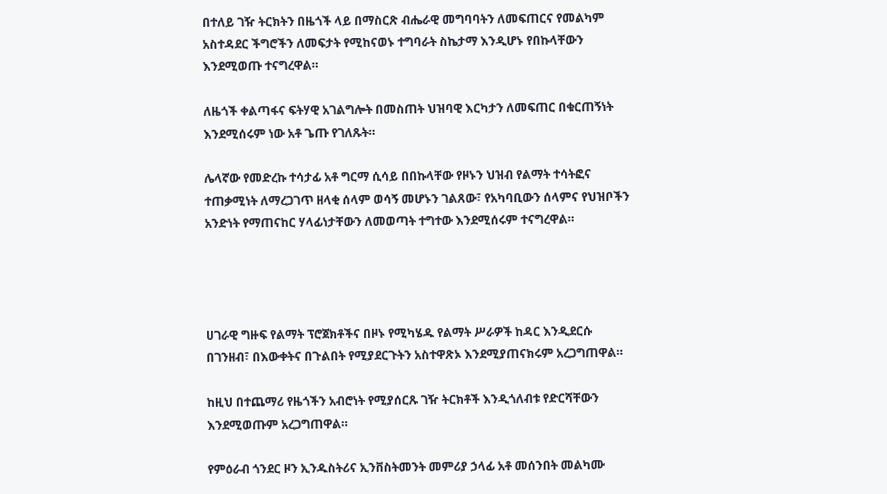በተለይ ገዥ ትርክትን በዜጎች ላይ በማስርጽ ብሔራዊ መግባባትን ለመፍጠርና የመልካም አስተዳደር ችግሮችን ለመፍታት የሚከናወኑ ተግባራት ስኬታማ እንዲሆኑ የበኩላቸውን እንደሚወጡ ተናግረዋል።

ለዜጎች ቀልጣፋና ፍትሃዊ አገልግሎት በመስጠት ህዝባዊ እርካታን ለመፍጠር በቁርጠኝነት እንደሚሰሩም ነው አቶ ጌጡ የገለጹት።

ሌላኛው የመድረኩ ተሳታፊ አቶ ግርማ ሲሳይ በበኩላቸው የዞኑን ህዝብ የልማት ተሳትፎና ተጠቃሚነት ለማረጋገጥ ዘላቂ ሰላም ወሳኝ መሆኑን ገልጸው፣ የአካባቢውን ሰላምና የህዝቦችን አንድነት የማጠናከር ሃላፊነታቸውን ለመወጣት ተግተው እንደሚሰሩም ተናግረዋል።




ሀገራዊ ግዙፍ የልማት ፕሮጀክቶችና በዞኑ የሚካሄዱ የልማት ሥራዎች ከዳር እንዲደርሱ በገንዘብ፣ በእውቀትና በጉልበት የሚያደርጉትን አስተዋጽኦ እንደሚያጠናክሩም አረጋግጠዋል።

ከዚህ በተጨማሪ የዜጎችን አብሮነት የሚያሰርጹ ገዥ ትርክቶች እንዲጎለብቱ የድርሻቸውን እንደሚወጡም አረጋግጠዋል።

የምዕራብ ጎንደር ዞን ኢንዱስትሪና ኢንቨስትመንት መምሪያ ኃላፊ አቶ መሰንበት መልካሙ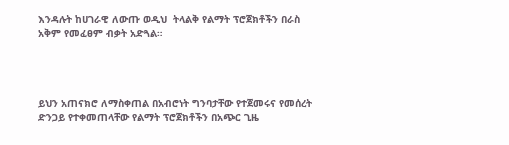እንዳሉት ከሀገራዊ ለውጡ ወዲህ  ትላልቅ የልማት ፕሮጀክቶችን በራስ አቅም የመፈፀም ብቃት አድጓል።




ይህን አጠናክሮ ለማስቀጠል በአብሮነት ግንባታቸው የተጀመሩና የመሰረት ድንጋይ የተቀመጠላቸው የልማት ፕሮጀክቶችን በአጭር ጊዜ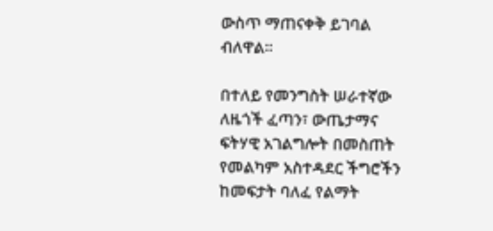ውስጥ ማጠናቀቅ ይገባል ብለዋል።

በተለይ የመንግስት ሠራተኛው ለዜጎች ፈጣን፣ ውጤታማና ፍትሃዊ አገልግሎት በመስጠት የመልካም አስተዳደር ችግሮችን ከመፍታት ባለፈ የልማት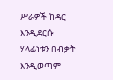ሥራዎች ከዳር እንዲደርሱ ሃላፊነቱን በብቃት እንዲወጣም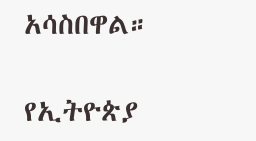አሳስበዋል።

የኢትዮጵያ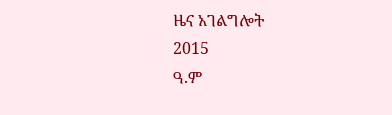ዜና አገልግሎት
2015
ዓ.ም